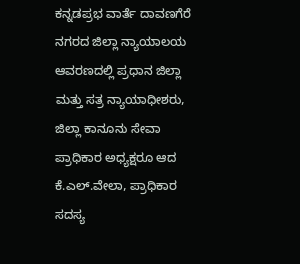ಕನ್ನಡಪ್ರಭ ವಾರ್ತೆ ದಾವಣಗೆರೆ
ನಗರದ ಜಿಲ್ಲಾ ನ್ಯಾಯಾಲಯ ಆವರಣದಲ್ಲಿ ಪ್ರಧಾನ ಜಿಲ್ಲಾ ಮತ್ತು ಸತ್ರ ನ್ಯಾಯಾಧೀಶರು, ಜಿಲ್ಲಾ ಕಾನೂನು ಸೇವಾ ಪ್ರಾಧಿಕಾರ ಅಧ್ಯಕ್ಷರೂ ಆದ ಕೆ.ಎಲ್.ವೇಲಾ, ಪ್ರಾಧಿಕಾರ ಸದಸ್ಯ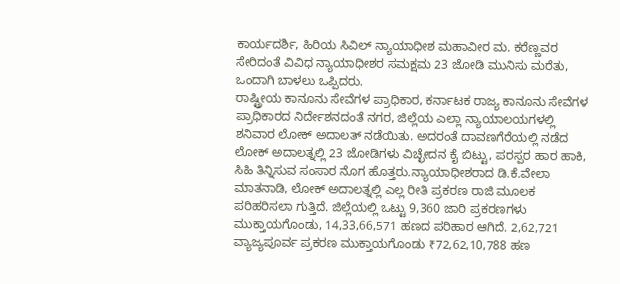ಕಾರ್ಯದರ್ಶಿ, ಹಿರಿಯ ಸಿವಿಲ್ ನ್ಯಾಯಾಧೀಶ ಮಹಾವೀರ ಮ. ಕರೆಣ್ಣವರ ಸೇರಿದಂತೆ ವಿವಿಧ ನ್ಯಾಯಾಧೀಶರ ಸಮಕ್ಷಮ 23 ಜೋಡಿ ಮುನಿಸು ಮರೆತು, ಒಂದಾಗಿ ಬಾಳಲು ಒಪ್ಪಿದರು.
ರಾಷ್ಟ್ರೀಯ ಕಾನೂನು ಸೇವೆಗಳ ಪ್ರಾಧಿಕಾರ, ಕರ್ನಾಟಕ ರಾಜ್ಯ ಕಾನೂನು ಸೇವೆಗಳ ಪ್ರಾಧಿಕಾರದ ನಿರ್ದೇಶನದಂತೆ ನಗರ, ಜಿಲ್ಲೆಯ ಎಲ್ಲಾ ನ್ಯಾಯಾಲಯಗಳಲ್ಲಿ ಶನಿವಾರ ಲೋಕ್ ಅದಾಲತ್ ನಡೆಯಿತು. ಅದರಂತೆ ದಾವಣಗೆರೆಯಲ್ಲಿ ನಡೆದ ಲೋಕ್ ಅದಾಲತ್ನಲ್ಲಿ 23 ಜೋಡಿಗಳು ವಿಚ್ಛೇದನ ಕೈ ಬಿಟ್ಟು, ಪರಸ್ಪರ ಹಾರ ಹಾಕಿ, ಸಿಹಿ ತಿನ್ನಿಸುವ ಸಂಸಾರ ನೊಗ ಹೊತ್ತರು.ನ್ಯಾಯಾಧೀಶರಾದ ಡಿ.ಕೆ.ವೇಲಾ ಮಾತನಾಡಿ, ಲೋಕ್ ಅದಾಲತ್ನಲ್ಲಿ ಎಲ್ಲ ರೀತಿ ಪ್ರಕರಣ ರಾಜಿ ಮೂಲಕ ಪರಿಹರಿಸಲಾ ಗುತ್ತಿದೆ. ಜಿಲ್ಲೆಯಲ್ಲಿ ಒಟ್ಟು 9,360 ಜಾರಿ ಪ್ರಕರಣಗಳು ಮುಕ್ತಾಯಗೊಂಡು, 14,33,66,571 ಹಣದ ಪರಿಹಾರ ಆಗಿದೆ. 2,62,721 ವ್ಯಾಜ್ಯಪೂರ್ವ ಪ್ರಕರಣ ಮುಕ್ತಾಯಗೊಂಡು ₹72,62,10,788 ಹಣ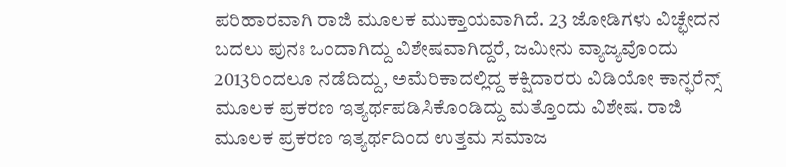ಪರಿಹಾರವಾಗಿ ರಾಜಿ ಮೂಲಕ ಮುಕ್ತಾಯವಾಗಿದೆ. 23 ಜೋಡಿಗಳು ವಿಚ್ಛೇದನ ಬದಲು ಪುನಃ ಒಂದಾಗಿದ್ದು ವಿಶೇಷವಾಗಿದ್ದರೆ, ಜಮೀನು ವ್ಯಾಜ್ಯವೊಂದು 2013ರಿಂದಲೂ ನಡೆದಿದ್ದು, ಅಮೆರಿಕಾದಲ್ಲಿದ್ದ ಕಕ್ಷಿದಾರರು ವಿಡಿಯೋ ಕಾನ್ಫರೆನ್ಸ್ ಮೂಲಕ ಪ್ರಕರಣ ಇತ್ಯರ್ಥಪಡಿಸಿಕೊಂಡಿದ್ದು ಮತ್ತೊಂದು ವಿಶೇಷ. ರಾಜಿ ಮೂಲಕ ಪ್ರಕರಣ ಇತ್ಯರ್ಥದಿಂದ ಉತ್ತಮ ಸಮಾಜ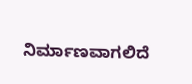ನಿರ್ಮಾಣವಾಗಲಿದೆ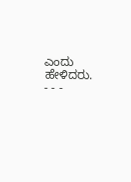ಎಂದು ಹೇಳಿದರು.
- - -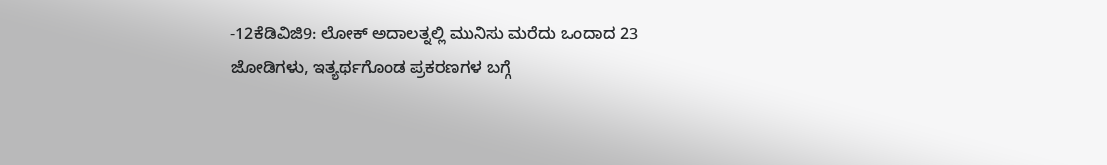-12ಕೆಡಿವಿಜಿ9: ಲೋಕ್ ಅದಾಲತ್ನಲ್ಲಿ ಮುನಿಸು ಮರೆದು ಒಂದಾದ 23 ಜೋಡಿಗಳು, ಇತ್ಯರ್ಥಗೊಂಡ ಪ್ರಕರಣಗಳ ಬಗ್ಗೆ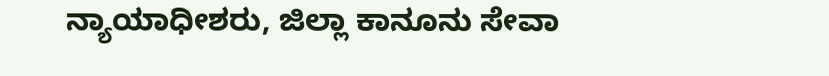ನ್ಯಾಯಾಧೀಶರು, ಜಿಲ್ಲಾ ಕಾನೂನು ಸೇವಾ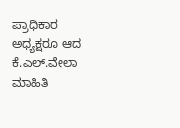ಪ್ರಾಧಿಕಾರ ಅಧ್ಯಕ್ಷರೂ ಆದ ಕೆ.ಎಲ್.ವೇಲಾ ಮಾಹಿತಿ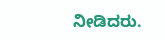ನೀಡಿದರು.